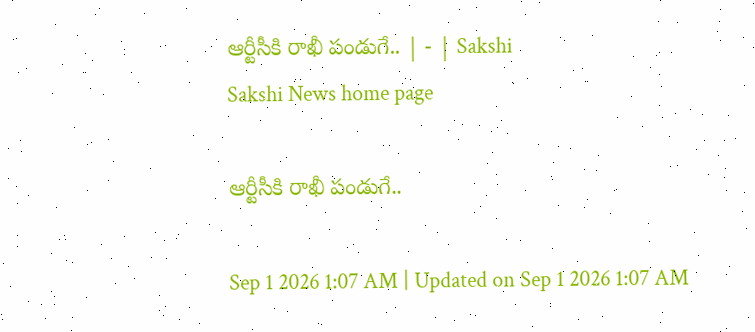ఆర్టీసీకి రాఖీ పండుగే.. | - | Sakshi
Sakshi News home page

ఆర్టీసీకి రాఖీ పండుగే..

Sep 1 2026 1:07 AM | Updated on Sep 1 2026 1:07 AM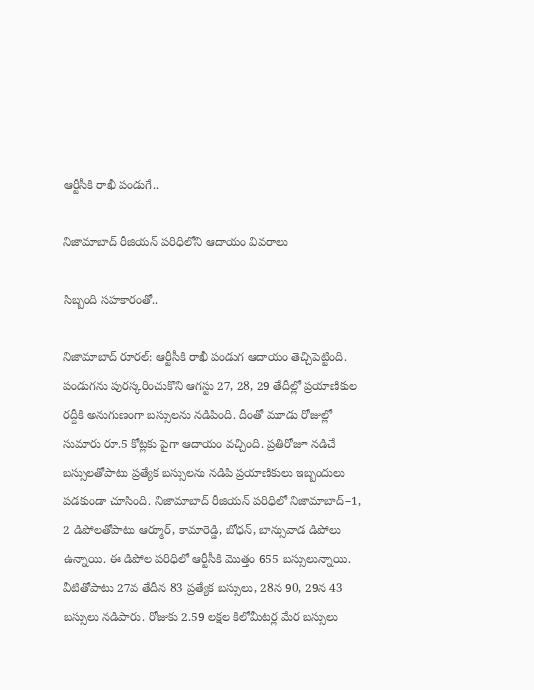ఆర్టీసీకి రాఖీ పండుగే..

నిజామాబాద్‌ రీజియన్‌ పరిధిలోని ఆదాయం వివరాలు

సిబ్బంది సహకారంతో..

నిజామాబాద్‌ రూరల్‌: ఆర్టీసీకి రాఖీ పండుగ ఆదాయం తెచ్చిపెట్టింది. పండుగను పురస్కరించుకొని ఆగస్టు 27, 28, 29 తేదీల్లో ప్రయాణికుల రద్దీకి అనుగుణంగా బస్సులను నడిపింది. దీంతో మూడు రోజుల్లో సుమారు రూ.5 కోట్లకు పైగా ఆదాయం వచ్చింది. ప్రతిరోజూ నడిచే బస్సులతోపాటు ప్రత్యేక బస్సులను నడిపి ప్రయాణికులు ఇబ్బందులు పడకుండా చూసింది. నిజామాబాద్‌ రీజియన్‌ పరిధిలో నిజామాబాద్‌–1, 2 డిపోలతోపాటు ఆర్మూర్‌, కామారెడ్డి, బోధన్‌, బాన్సువాడ డిపోలు ఉన్నాయి. ఈ డిపోల పరిధిలో ఆర్టీసీకి మొత్తం 655 బస్సులున్నాయి. వీటితోపాటు 27వ తేదీన 83 ప్రత్యేక బస్సులు, 28న 90, 29న 43 బస్సులు నడిపారు. రోజుకు 2.59 లక్షల కిలోమీటర్ల మేర బస్సులు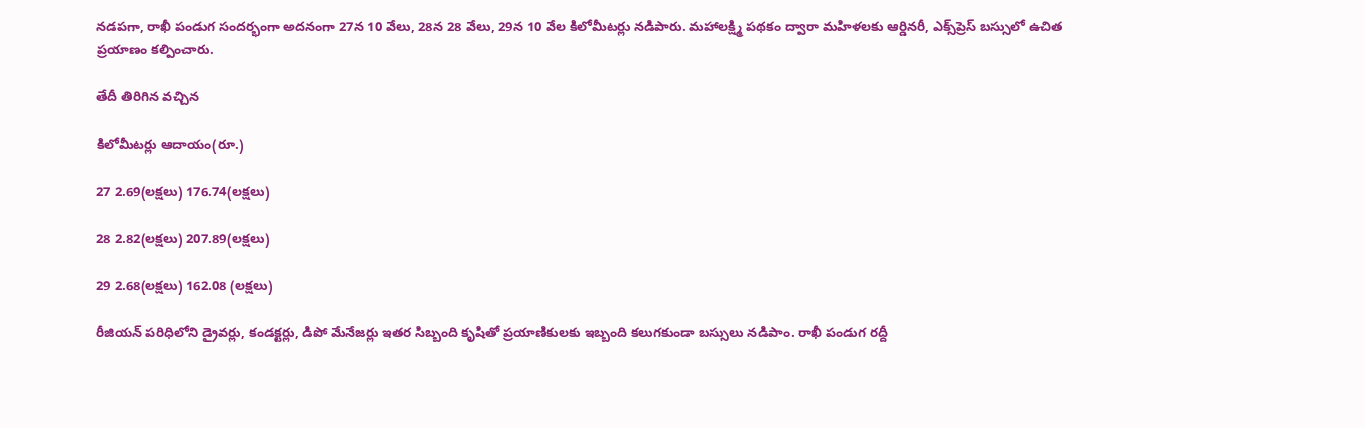నడపగా, రాఖీ పండుగ సందర్భంగా అదనంగా 27న 10 వేలు, 28న 28 వేలు, 29న 10 వేల కిలోమీటర్లు నడిపారు. మహాలక్ష్మి పథకం ద్వారా మహిళలకు ఆర్డినరీ, ఎక్స్‌ప్రెస్‌ బస్సులో ఉచిత ప్రయాణం కల్పించారు.

తేదీ తిరిగిన వచ్చిన

కిలోమీటర్లు ఆదాయం(రూ.)

27 2.69(లక్షలు) 176.74(లక్షలు)

28 2.82(లక్షలు) 207.89(లక్షలు)

29 2.68(లక్షలు) 162.08 (లక్షలు)

రీజియన్‌ పరిధిలోని డ్రైవర్లు, కండక్టర్లు, డిపో మేనేజర్లు ఇతర సిబ్బంది కృషితో ప్రయాణికులకు ఇబ్బంది కలుగకుండా బస్సులు నడిపాం. రాఖీ పండుగ రద్దీ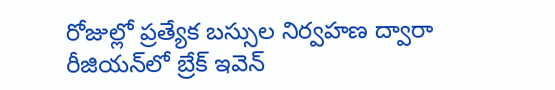రోజుల్లో ప్రత్యేక బస్సుల నిర్వహణ ద్వారా రీజియన్‌లో బ్రేక్‌ ఇవెన్‌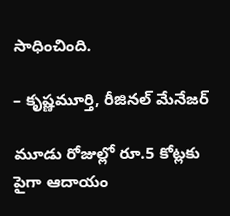సాధించింది.

– కృష్ణమూర్తి, రీజినల్‌ మేనేజర్‌

మూడు రోజుల్లో రూ.5 కోట్లకు పైగా ఆదాయం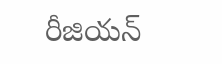రీజియన్‌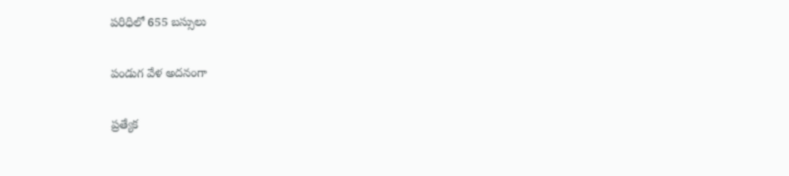పరిధిలో 655 బస్సులు

పండుగ వేళ అదనంగా

ప్రత్యేక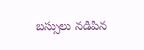బస్సులు నడిపిన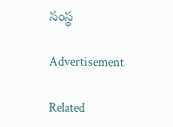సంస్థ

Advertisement

Related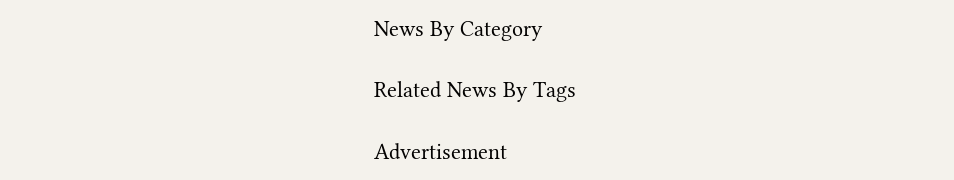News By Category

Related News By Tags

Advertisement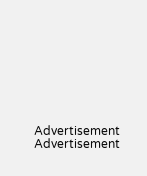Advertisement
Advertisement